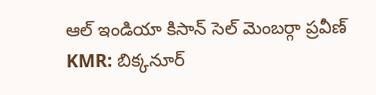ఆల్ ఇండియా కిసాన్ సెల్ మెంబర్గా ప్రవీణ్
KMR: బిక్కనూర్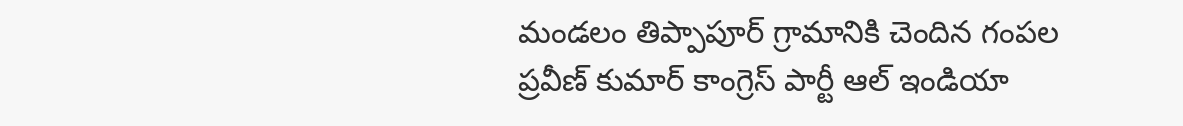మండలం తిప్పాపూర్ గ్రామానికి చెందిన గంపల ప్రవీణ్ కుమార్ కాంగ్రెస్ పార్టీ ఆల్ ఇండియా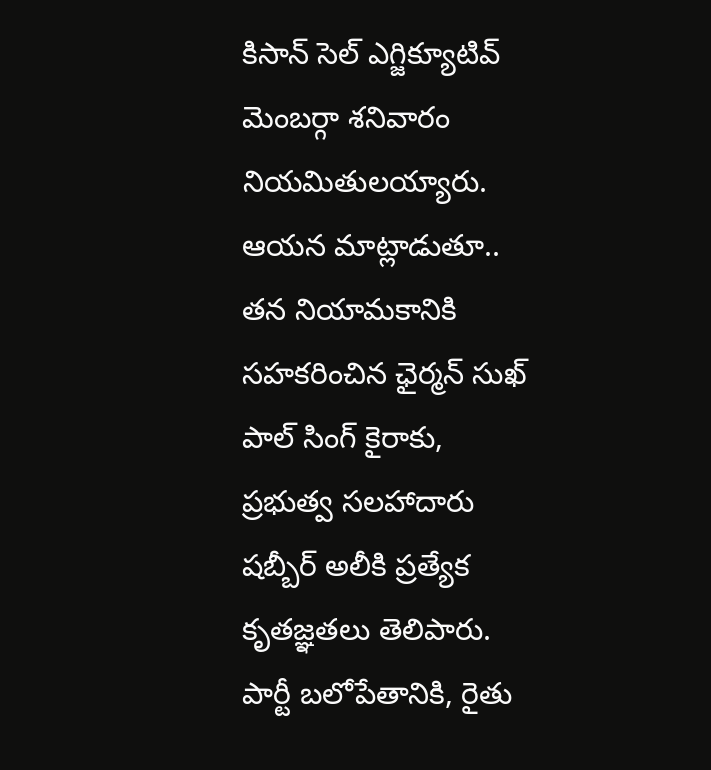కిసాన్ సెల్ ఎగ్జిక్యూటివ్ మెంబర్గా శనివారం నియమితులయ్యారు. ఆయన మాట్లాడుతూ.. తన నియామకానికి సహకరించిన ఛైర్మన్ సుఖ్ పాల్ సింగ్ కైరాకు, ప్రభుత్వ సలహాదారు షబ్బీర్ అలీకి ప్రత్యేక కృతజ్ఞతలు తెలిపారు. పార్టీ బలోపేతానికి, రైతు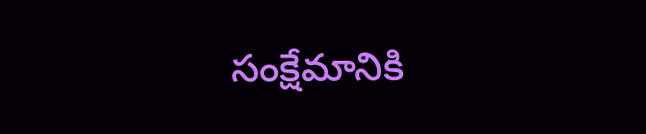సంక్షేమానికి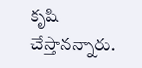కృషి చేస్తానన్నారు.